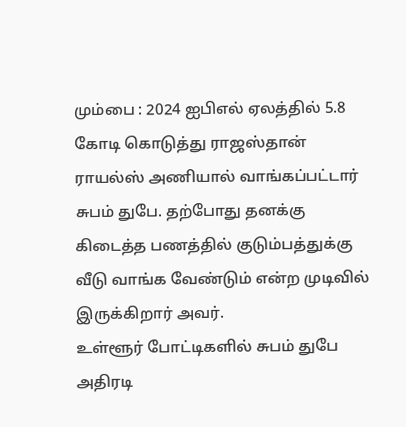மும்பை : 2024 ஐபிஎல் ஏலத்தில் 5.8 கோடி கொடுத்து ராஜஸ்தான் ராயல்ஸ் அணியால் வாங்கப்பட்டார் சுபம் துபே. தற்போது தனக்கு கிடைத்த பணத்தில் குடும்பத்துக்கு வீடு வாங்க வேண்டும் என்ற முடிவில் இருக்கிறார் அவர்.
உள்ளூர் போட்டிகளில் சுபம் துபே அதிரடி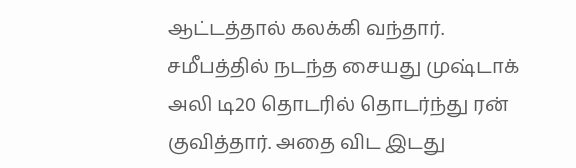ஆட்டத்தால் கலக்கி வந்தார். சமீபத்தில் நடந்த சையது முஷ்டாக் அலி டி20 தொடரில் தொடர்ந்து ரன் குவித்தார். அதை விட இடது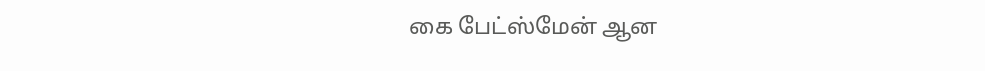கை பேட்ஸ்மேன் ஆன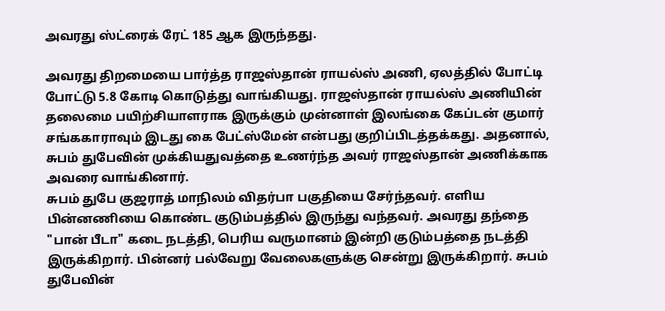அவரது ஸ்ட்ரைக் ரேட் 185 ஆக இருந்தது.

அவரது திறமையை பார்த்த ராஜஸ்தான் ராயல்ஸ் அணி, ஏலத்தில் போட்டி போட்டு 5.8 கோடி கொடுத்து வாங்கியது. ராஜஸ்தான் ராயல்ஸ் அணியின் தலைமை பயிற்சியாளராக இருக்கும் முன்னாள் இலங்கை கேப்டன் குமார் சங்ககாராவும் இடது கை பேட்ஸ்மேன் என்பது குறிப்பிடத்தக்கது. அதனால், சுபம் துபேவின் முக்கியதுவத்தை உணர்ந்த அவர் ராஜஸ்தான் அணிக்காக அவரை வாங்கினார்.
சுபம் துபே குஜராத் மாநிலம் விதர்பா பகுதியை சேர்ந்தவர். எளிய பின்னணியை கொண்ட குடும்பத்தில் இருந்து வந்தவர். அவரது தந்தை "பான் பீடா" கடை நடத்தி, பெரிய வருமானம் இன்றி குடும்பத்தை நடத்தி இருக்கிறார். பின்னர் பல்வேறு வேலைகளுக்கு சென்று இருக்கிறார். சுபம் துபேவின்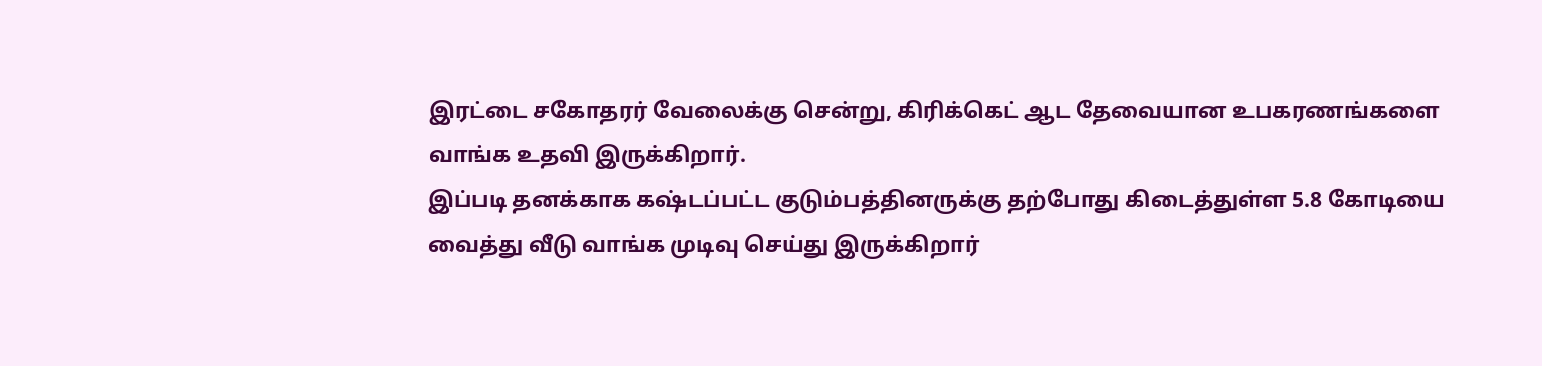இரட்டை சகோதரர் வேலைக்கு சென்று, கிரிக்கெட் ஆட தேவையான உபகரணங்களை வாங்க உதவி இருக்கிறார்.
இப்படி தனக்காக கஷ்டப்பட்ட குடும்பத்தினருக்கு தற்போது கிடைத்துள்ள 5.8 கோடியை வைத்து வீடு வாங்க முடிவு செய்து இருக்கிறார்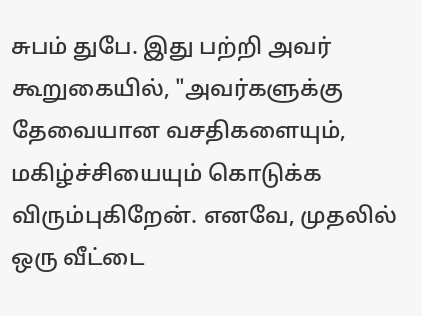சுபம் துபே. இது பற்றி அவர் கூறுகையில், "அவர்களுக்கு தேவையான வசதிகளையும், மகிழ்ச்சியையும் கொடுக்க விரும்புகிறேன். எனவே, முதலில் ஒரு வீட்டை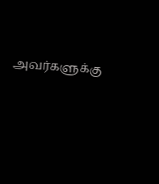அவர்களுக்கு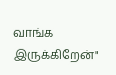வாங்க இருக்கிறேன்"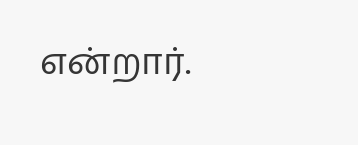என்றார்.